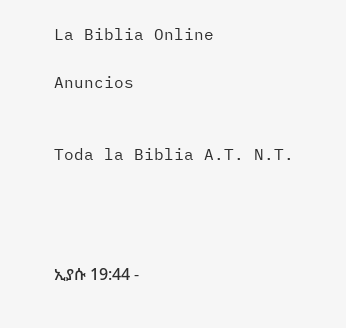La Biblia Online

Anuncios


Toda la Biblia A.T. N.T.




ኢያሱ 19:44 -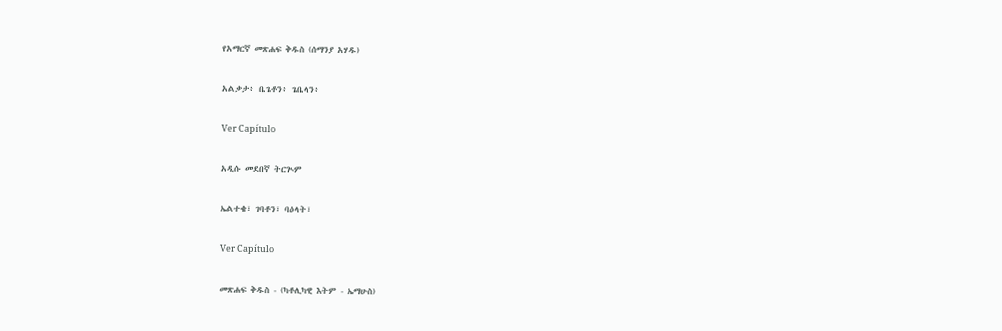የአማርኛ መጽሐፍ ቅዱስ (ሰማንያ አሃዱ)

አልቃታ፥ ቤጌቶን፥ ጌቤላን፥

Ver Capítulo

አዲሱ መደበኛ ትርጒም

ኤልተቄ፣ ገባቶን፣ ባዕላት፣

Ver Capítulo

መጽሐፍ ቅዱስ - (ካቶሊካዊ እትም - ኤማሁስ)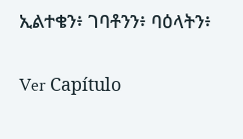ኢልተቄን፥ ገባቶንን፥ ባዕላትን፥

Ver Capítulo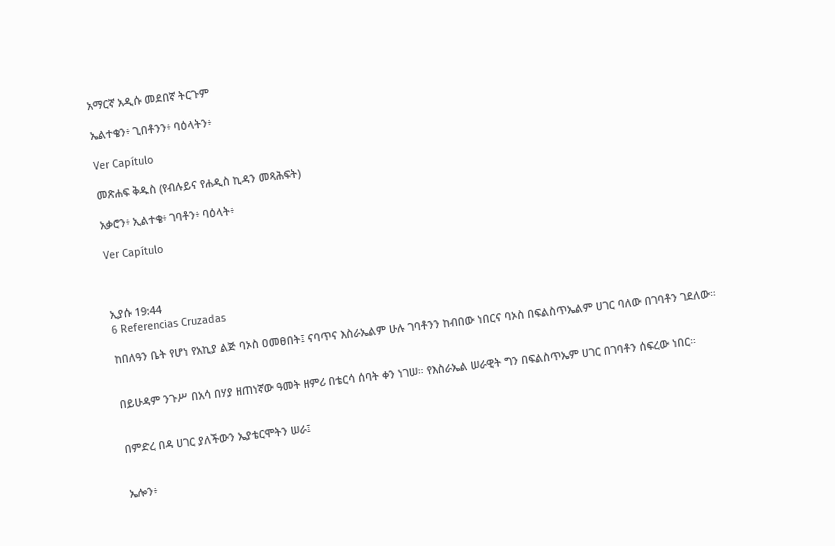አማርኛ አዲሱ መደበኛ ትርጉም

ኤልተቄን፥ ጊበቶንን፥ ባዕላትን፥

Ver Capítulo

መጽሐፍ ቅዱስ (የብሉይና የሐዲስ ኪዳን መጻሕፍት)

አቃሮን፥ ኢልተቄ፥ ገባቶን፥ ባዕላት፥

Ver Capítulo



ኢያሱ 19:44
6 Referencias Cruzadas

ከበለዓን ቤት የሆነ የአኪያ ልጅ ባኦስ ዐመፀበት፤ ናባጥና እስራኤልም ሁሉ ገባቶንን ከብበው ነበርና ባኦስ በፍልስጥኤልም ሀገር ባለው በገባቶን ገደለው።


በይሁዳም ንጉሥ በአሳ በሃያ ዘጠነኛው ዓመት ዘምሪ በቴርሳ ሰባት ቀን ነገሠ። የእስራኤል ሠራዊት ግን በፍልስጥኤም ሀገር በገባቶን ሰፍረው ነበር።


በምድረ በዳ ሀገር ያለችውን ኤያቴርሞትን ሠራ፤


ኤሎን፥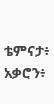ቴምናታ፥ አቃሮን፥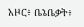አዞር፥ ቤኔቤቃት፥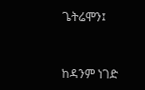ጌትሬሞን፤


ከዳንም ነገድ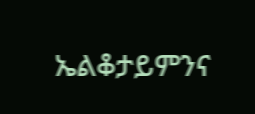ኤልቆታይምንና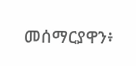መሰማርያዋን፥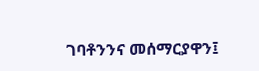ገባቶንንና መሰማርያዋን፤